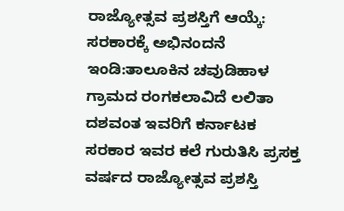ರಾಜ್ಯೋತ್ಸವ ಪ್ರಶಸ್ತಿಗೆ ಆಯ್ಕೆ: ಸರಕಾರಕ್ಕೆ ಅಭಿನಂದನೆ
ಇಂಡಿ:ತಾಲೂಕಿನ ಚವುಡಿಹಾಳ ಗ್ರಾಮದ ರಂಗಕಲಾವಿದೆ ಲಲಿತಾ ದಶವಂತ ಇವರಿಗೆ ಕರ್ನಾಟಕ ಸರಕಾರ ಇವರ ಕಲೆ ಗುರುತಿಸಿ ಪ್ರಸಕ್ತ ವರ್ಷದ ರಾಜ್ಯೋತ್ಸವ ಪ್ರಶಸ್ತಿ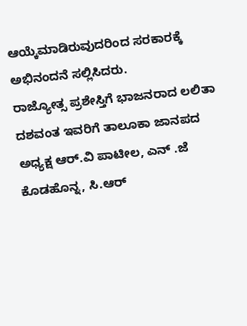ಆಯ್ಕೆಮಾಡಿರುವುದರಿಂದ ಸರಕಾರಕ್ಕೆ ಅಭಿನಂದನೆ ಸಲ್ಲಿಸಿದರು.
ರಾಜ್ಯೋತ್ಸ ಪ್ರಶೇಸ್ತಿಗೆ ಭಾಜನರಾದ ಲಲಿತಾ ದಶವಂತ ಇವರಿಗೆ ತಾಲೂಕಾ ಜಾನಪದ ಅಧ್ಯಕ್ಷ ಆರ್.ವಿ ಪಾಟೀಲ, ಎನ್ .ಜೆ ಕೊಡಹೊನ್ನ, ಸಿ.ಆರ್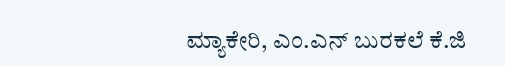ಮ್ಯಾಕೇರಿ, ಎಂ.ಎನ್ ಬುರಕಲೆ ಕೆ.ಜಿ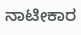ನಾಟೀಕಾರ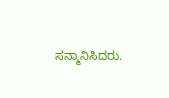ಸನ್ಮಾನಿಸಿದರು.